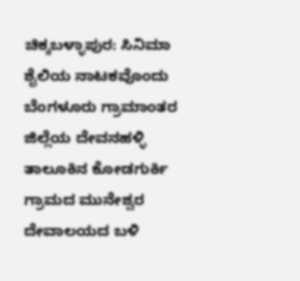ಚಿಕ್ಕಬಳ್ಳಾಪುರ: ಸಿನಿಮಾ ಶೈಲಿಯ ನಾಟಕವೊಂದು ಬೆಂಗಳೂರು ಗ್ರಾಮಾಂತರ ಜಿಲ್ಲೆಯ ದೇವನಹಳ್ಳಿ ತಾಲೂಕಿನ ಕೋಡಗುರ್ಕಿ ಗ್ರಾಮದ ಮುನೇಶ್ವರ ದೇವಾಲಯದ ಬಳಿ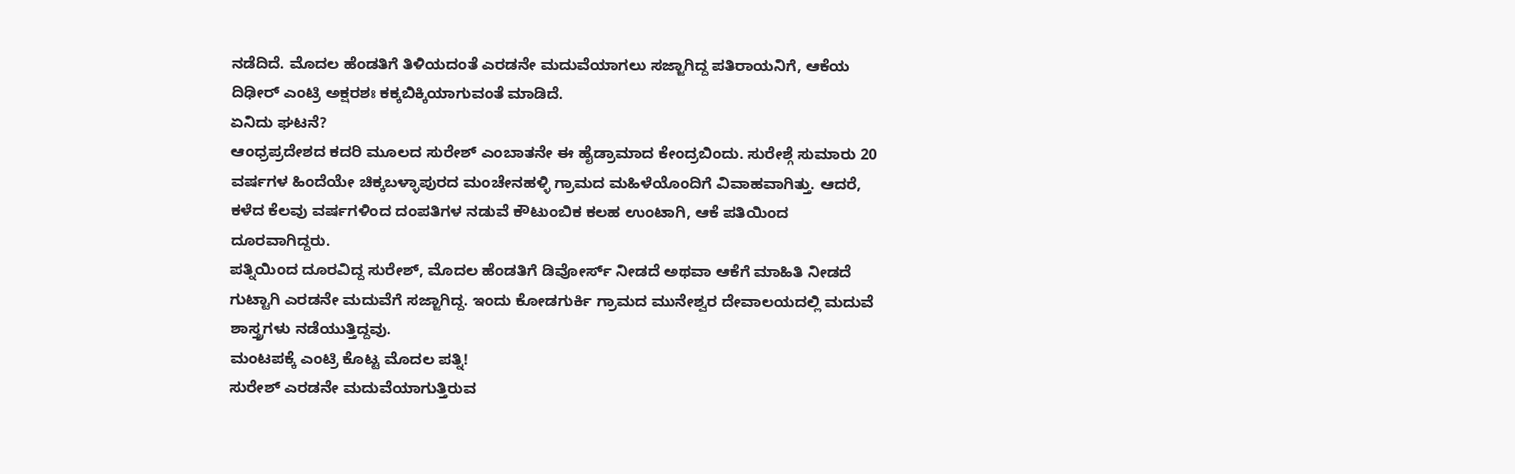ನಡೆದಿದೆ. ಮೊದಲ ಹೆಂಡತಿಗೆ ತಿಳಿಯದಂತೆ ಎರಡನೇ ಮದುವೆಯಾಗಲು ಸಜ್ಜಾಗಿದ್ದ ಪತಿರಾಯನಿಗೆ, ಆಕೆಯ ದಿಢೀರ್ ಎಂಟ್ರಿ ಅಕ್ಷರಶಃ ಕಕ್ಕಬಿಕ್ಕಿಯಾಗುವಂತೆ ಮಾಡಿದೆ.
ಏನಿದು ಘಟನೆ?
ಆಂಧ್ರಪ್ರದೇಶದ ಕದರಿ ಮೂಲದ ಸುರೇಶ್ ಎಂಬಾತನೇ ಈ ಹೈಡ್ರಾಮಾದ ಕೇಂದ್ರಬಿಂದು. ಸುರೇಶ್ಗೆ ಸುಮಾರು 20 ವರ್ಷಗಳ ಹಿಂದೆಯೇ ಚಿಕ್ಕಬಳ್ಳಾಪುರದ ಮಂಚೇನಹಳ್ಳಿ ಗ್ರಾಮದ ಮಹಿಳೆಯೊಂದಿಗೆ ವಿವಾಹವಾಗಿತ್ತು. ಆದರೆ, ಕಳೆದ ಕೆಲವು ವರ್ಷಗಳಿಂದ ದಂಪತಿಗಳ ನಡುವೆ ಕೌಟುಂಬಿಕ ಕಲಹ ಉಂಟಾಗಿ, ಆಕೆ ಪತಿಯಿಂದ ದೂರವಾಗಿದ್ದರು.
ಪತ್ನಿಯಿಂದ ದೂರವಿದ್ದ ಸುರೇಶ್, ಮೊದಲ ಹೆಂಡತಿಗೆ ಡಿವೋರ್ಸ್ ನೀಡದೆ ಅಥವಾ ಆಕೆಗೆ ಮಾಹಿತಿ ನೀಡದೆ ಗುಟ್ಟಾಗಿ ಎರಡನೇ ಮದುವೆಗೆ ಸಜ್ಜಾಗಿದ್ದ. ಇಂದು ಕೋಡಗುರ್ಕಿ ಗ್ರಾಮದ ಮುನೇಶ್ವರ ದೇವಾಲಯದಲ್ಲಿ ಮದುವೆ ಶಾಸ್ತ್ರಗಳು ನಡೆಯುತ್ತಿದ್ದವು.
ಮಂಟಪಕ್ಕೆ ಎಂಟ್ರಿ ಕೊಟ್ಟ ಮೊದಲ ಪತ್ನಿ!
ಸುರೇಶ್ ಎರಡನೇ ಮದುವೆಯಾಗುತ್ತಿರುವ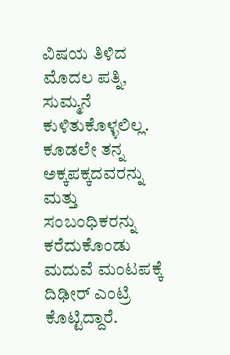ವಿಷಯ ತಿಳಿದ ಮೊದಲ ಪತ್ನಿ, ಸುಮ್ಮನೆ ಕುಳಿತುಕೊಳ್ಳಲಿಲ್ಲ. ಕೂಡಲೇ ತನ್ನ ಅಕ್ಕಪಕ್ಕದವರನ್ನು ಮತ್ತು ಸಂಬಂಧಿಕರನ್ನು ಕರೆದುಕೊಂಡು ಮದುವೆ ಮಂಟಪಕ್ಕೆ ದಿಢೀರ್ ಎಂಟ್ರಿ ಕೊಟ್ಟಿದ್ದಾರೆ.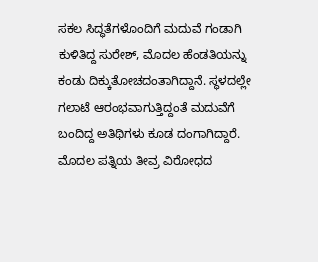ಸಕಲ ಸಿದ್ಧತೆಗಳೊಂದಿಗೆ ಮದುವೆ ಗಂಡಾಗಿ ಕುಳಿತಿದ್ದ ಸುರೇಶ್, ಮೊದಲ ಹೆಂಡತಿಯನ್ನು ಕಂಡು ದಿಕ್ಕುತೋಚದಂತಾಗಿದ್ದಾನೆ. ಸ್ಥಳದಲ್ಲೇ ಗಲಾಟೆ ಆರಂಭವಾಗುತ್ತಿದ್ದಂತೆ ಮದುವೆಗೆ ಬಂದಿದ್ದ ಅತಿಥಿಗಳು ಕೂಡ ದಂಗಾಗಿದ್ದಾರೆ. ಮೊದಲ ಪತ್ನಿಯ ತೀವ್ರ ವಿರೋಧದ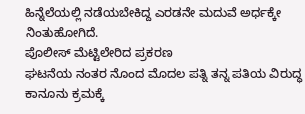ಹಿನ್ನೆಲೆಯಲ್ಲಿ ನಡೆಯಬೇಕಿದ್ದ ಎರಡನೇ ಮದುವೆ ಅರ್ಧಕ್ಕೇ ನಿಂತುಹೋಗಿದೆ.
ಪೊಲೀಸ್ ಮೆಟ್ಟಿಲೇರಿದ ಪ್ರಕರಣ
ಘಟನೆಯ ನಂತರ ನೊಂದ ಮೊದಲ ಪತ್ನಿ ತನ್ನ ಪತಿಯ ವಿರುದ್ಧ ಕಾನೂನು ಕ್ರಮಕ್ಕೆ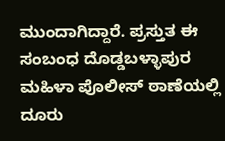ಮುಂದಾಗಿದ್ದಾರೆ. ಪ್ರಸ್ತುತ ಈ ಸಂಬಂಧ ದೊಡ್ಡಬಳ್ಳಾಪುರ ಮಹಿಳಾ ಪೊಲೀಸ್ ಠಾಣೆಯಲ್ಲಿ ದೂರು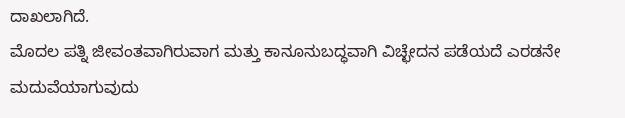ದಾಖಲಾಗಿದೆ.
ಮೊದಲ ಪತ್ನಿ ಜೀವಂತವಾಗಿರುವಾಗ ಮತ್ತು ಕಾನೂನುಬದ್ಧವಾಗಿ ವಿಚ್ಛೇದನ ಪಡೆಯದೆ ಎರಡನೇ ಮದುವೆಯಾಗುವುದು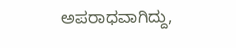ಅಪರಾಧವಾಗಿದ್ದು,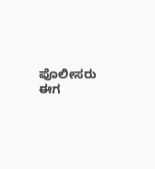ಪೊಲೀಸರು ಈಗ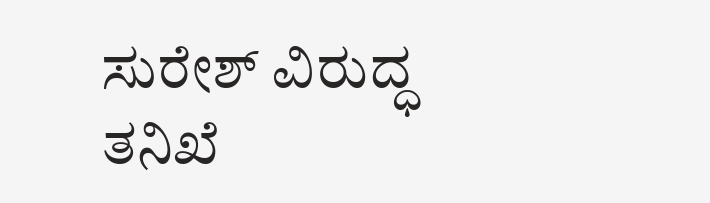ಸುರೇಶ್ ವಿರುದ್ಧ ತನಿಖೆ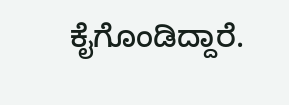ಕೈಗೊಂಡಿದ್ದಾರೆ.